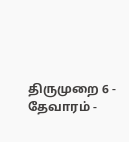திருமுறை 6 - தேவாரம் -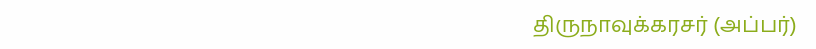திருநாவுக்கரசர் (அப்பர்)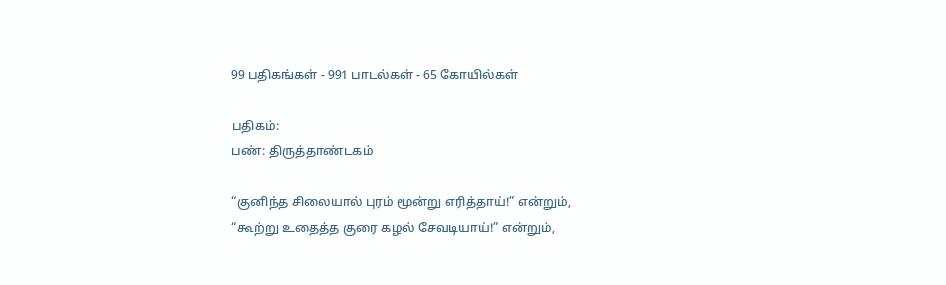99 பதிகங்கள் - 991 பாடல்கள் - 65 கோயில்கள்

பதிகம்:
பண்: திருத்தாண்டகம்

“குனிந்த சிலையால் புரம் மூன்று எரித்தாய்!” என்றும்,
“கூற்று உதைத்த குரை கழல் சேவடியாய்!” என்றும்,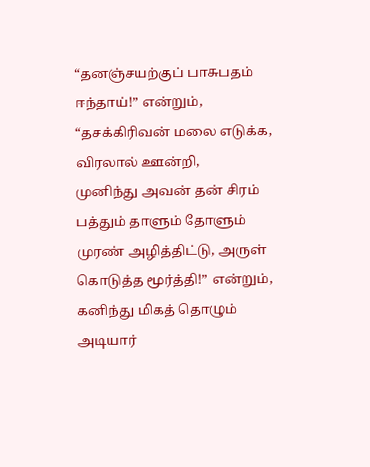“தனஞ்சயற்குப் பாசுபதம் ஈந்தாய்!” என்றும்,
“தசக்கிரிவன் மலை எடுக்க, விரலால் ஊன்றி,
முனிந்து அவன் தன் சிரம் பத்தும் தாளும் தோளும்
முரண் அழித்திட்டு, அருள் கொடுத்த மூர்த்தி!” என்றும்,
கனிந்து மிகத் தொழும் அடியார்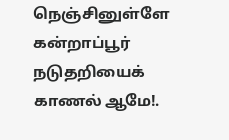நெஞ்சினுள்ளே
கன்றாப்பூர் நடுதறியைக் காணல் ஆமே!.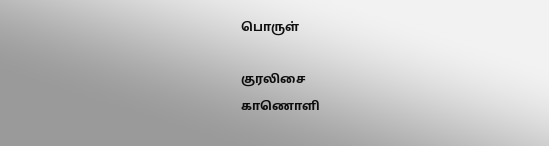பொருள்

குரலிசை
காணொளி